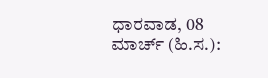ಧಾರವಾಡ, 08 ಮಾರ್ಚ್ (ಹಿ.ಸ.):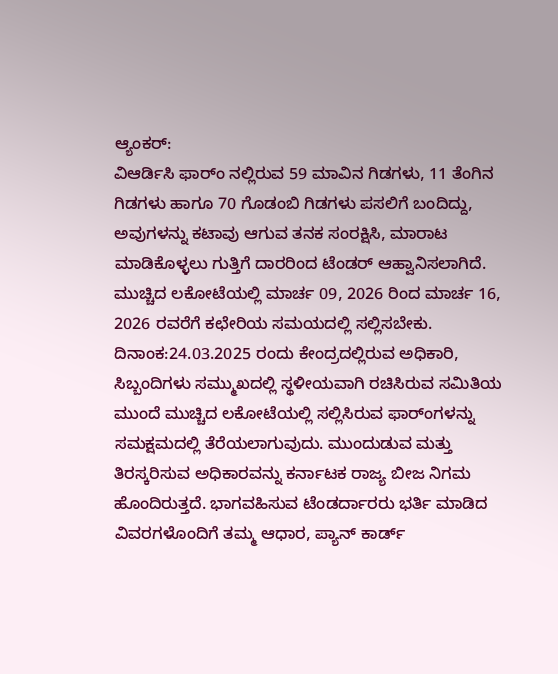ಆ್ಯಂಕರ್:
ವಿಆರ್ಡಿಸಿ ಫಾರ್ಂ ನಲ್ಲಿರುವ 59 ಮಾವಿನ ಗಿಡಗಳು, 11 ತೆಂಗಿನ ಗಿಡಗಳು ಹಾಗೂ 70 ಗೊಡಂಬಿ ಗಿಡಗಳು ಪಸಲಿಗೆ ಬಂದಿದ್ದು, ಅವುಗಳನ್ನು ಕಟಾವು ಆಗುವ ತನಕ ಸಂರಕ್ಷಿಸಿ, ಮಾರಾಟ ಮಾಡಿಕೊಳ್ಳಲು ಗುತ್ತಿಗೆ ದಾರರಿಂದ ಟೆಂಡರ್ ಆಹ್ವಾನಿಸಲಾಗಿದೆ.
ಮುಚ್ಚಿದ ಲಕೋಟೆಯಲ್ಲಿ ಮಾರ್ಚ 09, 2026 ರಿಂದ ಮಾರ್ಚ 16, 2026 ರವರೆಗೆ ಕಛೇರಿಯ ಸಮಯದಲ್ಲಿ ಸಲ್ಲಿಸಬೇಕು. ದಿನಾಂಕ:24.03.2025 ರಂದು ಕೇಂದ್ರದಲ್ಲಿರುವ ಅಧಿಕಾರಿ, ಸಿಬ್ಬಂದಿಗಳು ಸಮ್ಮುಖದಲ್ಲಿ ಸ್ಥಳೀಯವಾಗಿ ರಚಿಸಿರುವ ಸಮಿತಿಯ ಮುಂದೆ ಮುಚ್ಚಿದ ಲಕೋಟೆಯಲ್ಲಿ ಸಲ್ಲಿಸಿರುವ ಫಾರ್ಂಗಳನ್ನು ಸಮಕ್ಷಮದಲ್ಲಿ ತೆರೆಯಲಾಗುವುದು. ಮುಂದುಡುವ ಮತ್ತು ತಿರಸ್ಕರಿಸುವ ಅಧಿಕಾರವನ್ನು ಕರ್ನಾಟಕ ರಾಜ್ಯ ಬೀಜ ನಿಗಮ ಹೊಂದಿರುತ್ತದೆ. ಭಾಗವಹಿಸುವ ಟೆಂಡರ್ದಾರರು ಭರ್ತಿ ಮಾಡಿದ ವಿವರಗಳೊಂದಿಗೆ ತಮ್ಮ ಆಧಾರ, ಪ್ಯಾನ್ ಕಾರ್ಡ್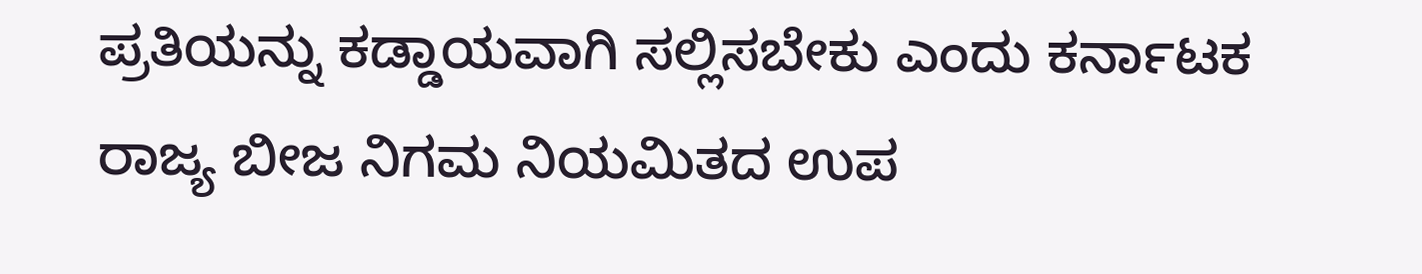ಪ್ರತಿಯನ್ನು ಕಡ್ಡಾಯವಾಗಿ ಸಲ್ಲಿಸಬೇಕು ಎಂದು ಕರ್ನಾಟಕ ರಾಜ್ಯ ಬೀಜ ನಿಗಮ ನಿಯಮಿತದ ಉಪ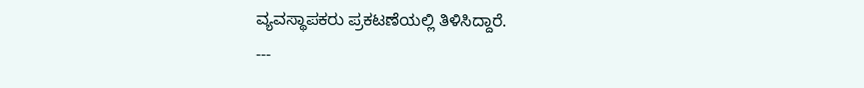ವ್ಯವಸ್ಥಾಪಕರು ಪ್ರಕಟಣೆಯಲ್ಲಿ ತಿಳಿಸಿದ್ದಾರೆ.
---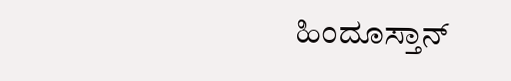ಹಿಂದೂಸ್ತಾನ್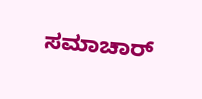ಸಮಾಚಾರ್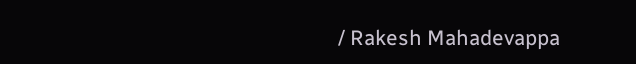/ Rakesh Mahadevappa